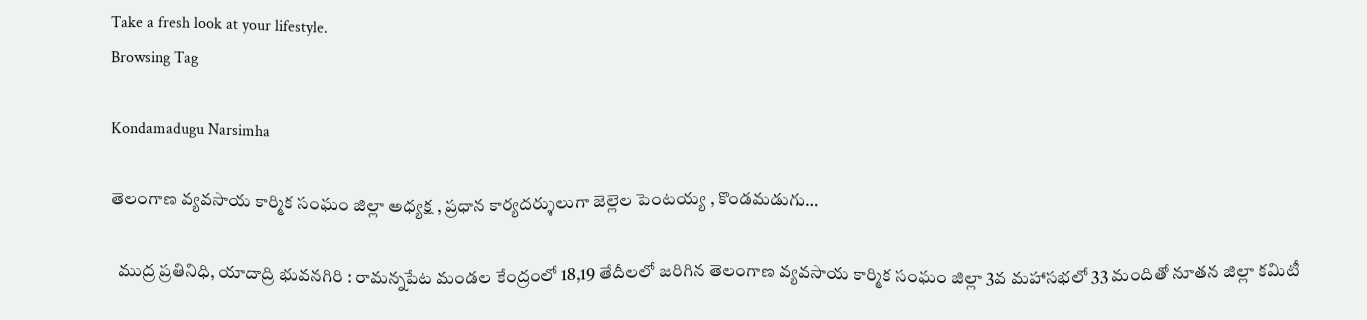Take a fresh look at your lifestyle.
Browsing Tag

Kondamadugu Narsimha

తెలంగాణ వ్యవసాయ కార్మిక సంఘం జిల్లా అధ్యక్ష , ప్రధాన కార్యదర్శులుగా జెల్లెల పెంటయ్య , కొండమడుగు…

  ముద్ర ప్రతినిధి, యాదాద్రి భువనగిరి : రామన్నపేట మండల కేంద్రంలో 18,19 తేదీలలో జరిగిన తెలంగాణ వ్యవసాయ కార్మిక సంఘం జిల్లా 3వ మహాసభలో 33 మందితో నూతన జిల్లా కమిటీ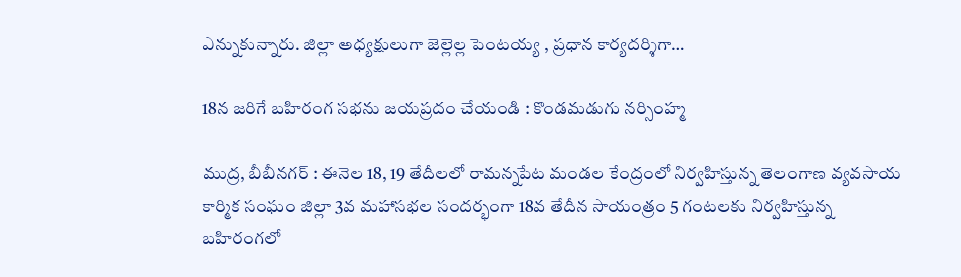ఎన్నుకున్నారు. జిల్లా అధ్యక్షులుగా జెల్లెల్ల పెంటయ్య , ప్రధాన కార్యదర్శిగా…

18న జరిగే బహిరంగ సభను జయప్రదం చేయండి : కొండమడుగు నర్సింహ్మ

ముద్ర, బీబీనగర్ : ఈనెల 18, 19 తేదీలలో రామన్నపేట మండల కేంద్రంలో నిర్వహిస్తున్న తెలంగాణ వ్యవసాయ కార్మిక సంఘం జిల్లా 3వ మహాసభల సందర్భంగా 18వ తేదీన సాయంత్రం 5 గంటలకు నిర్వహిస్తున్న బహిరంగలో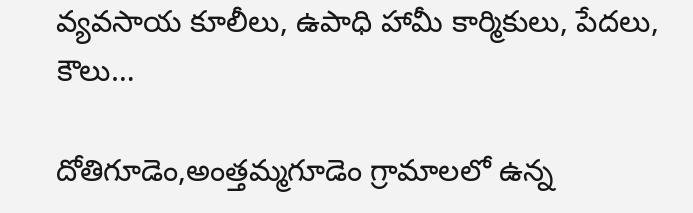వ్యవసాయ కూలీలు, ఉపాధి హామీ కార్మికులు, పేదలు, కౌలు…

దోతిగూడెం,అంత్తమ్మగూడెం గ్రామాలలో ఉన్న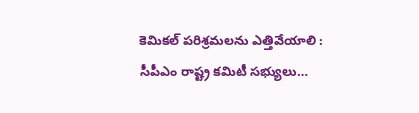కెమికల్ పరిశ్రమలను ఎత్తివేయాలి : సీపీఎం రాష్ట్ర కమిటీ సభ్యులు…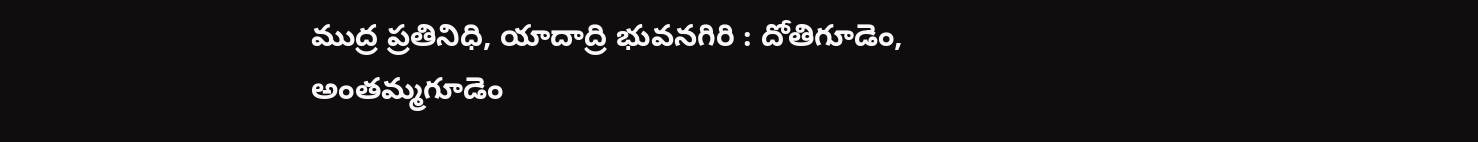ముద్ర ప్రతినిధి, యాదాద్రి భువనగిరి : దోతిగూడెం, అంతమ్మగూడెం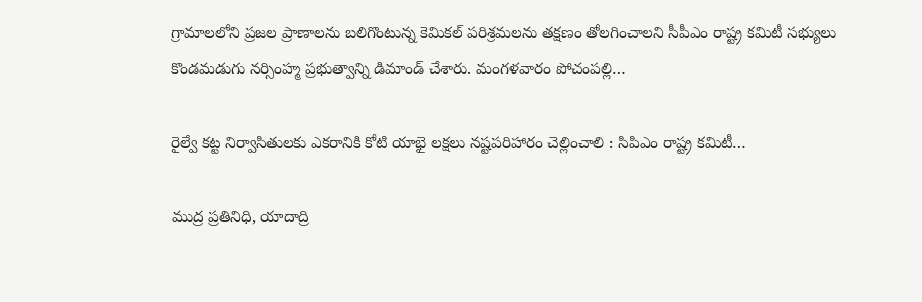గ్రామాలలోని ప్రజల ప్రాణాలను బలిగొంటున్న కెమికల్ పరిశ్రమలను తక్షణం తోలగించాలని సీపీఎం రాష్ట్ర కమిటీ సభ్యులు కొండమడుగు నర్సింహ్మ ప్రభుత్వాన్ని డిమాండ్ చేశారు. మంగళవారం పోచంపల్లి…

రైల్వే కట్ట నిర్వాసితులకు ఎకరానికి కోటి యాభై లక్షలు నష్టపరిహారం చెల్లించాలి : సిపిఎం రాష్ట్ర కమిటీ…

ముద్ర ప్రతినిధి, యాదాద్రి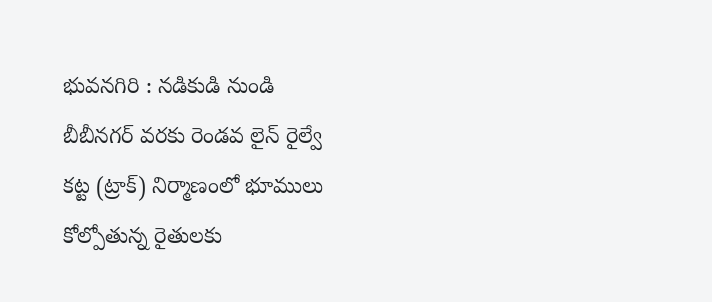భువనగిరి : నడికుడి నుండి బీబీనగర్ వరకు రెండవ లైన్ రైల్వే కట్ట (ట్రాక్) నిర్మాణంలో భూములు కోల్పోతున్న రైతులకు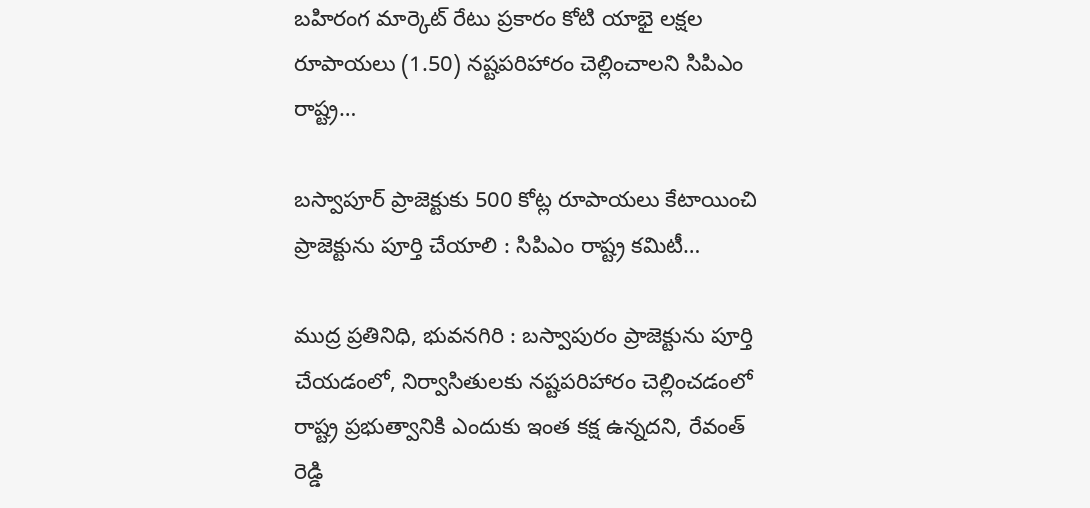బహిరంగ మార్కెట్ రేటు ప్రకారం కోటి యాభై లక్షల రూపాయలు (1.50) నష్టపరిహారం చెల్లించాలని సిపిఎం రాష్ట్ర…

బస్వాపూర్ ప్రాజెక్టుకు 500 కోట్ల రూపాయలు కేటాయించి ప్రాజెక్టును పూర్తి చేయాలి : సిపిఎం రాష్ట్ర కమిటీ…

ముద్ర ప్రతినిధి, భువనగిరి : బస్వాపురం ప్రాజెక్టును పూర్తి చేయడంలో, నిర్వాసితులకు నష్టపరిహారం చెల్లించడంలో రాష్ట్ర ప్రభుత్వానికి ఎందుకు ఇంత కక్ష ఉన్నదని, రేవంత్ రెడ్డి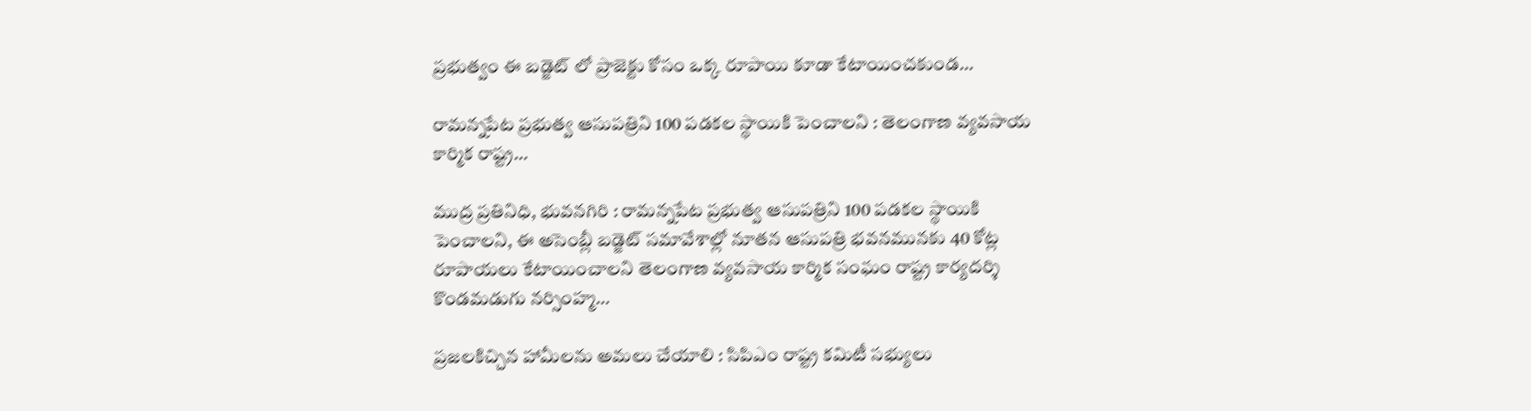ప్రభుత్వం ఈ బడ్జెట్ లో ప్రాజెక్టు కోసం ఒక్క రూపాయి కూడా కేటాయించకుండ…

రామన్నపేట ప్రభుత్వ ఆసుపత్రిని 100 పడకల స్థాయికి పెంచాలని : తెలంగాణ వ్యవసాయ కార్మిక రాష్ట్ర…

ముద్ర ప్రతినిధి, భువనగిరి : రామన్నపేట ప్రభుత్వ ఆసుపత్రిని 100 పడకల స్థాయికి పెంచాలని, ఈ అసెంబ్లీ బడ్జెట్ సమావేశాల్లో నూతన ఆసుపత్రి భవనమునకు 40 కోట్ల రూపాయలు కేటాయించాలని తెలంగాణ వ్యవసాయ కార్మిక సంఘం రాష్ట్ర కార్యదర్శి కొండమడుగు నర్సింహ్మ…

ప్రజలకిచ్చిన హామీలను అమలు చేయాలి : సిపిఎం రాష్ట్ర కమిటీ సభ్యులు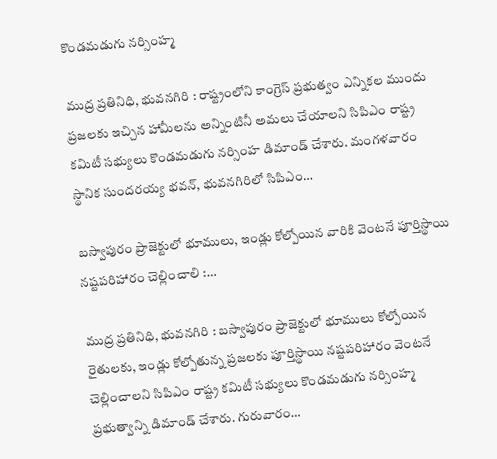కొండమడుగు నర్సింహ్మ

ముద్ర ప్రతినిధి, భువనగిరి : రాష్ట్రంలోని కాంగ్రెస్ ప్రభుత్వం ఎన్నికల ముందు ప్రజలకు ఇచ్చిన హామీలను అన్నింటినీ అమలు చేయాలని సిపిఎం రాష్ట్ర కమిటీ సభ్యులు కొండమడుగు నర్సింహ డిమాండ్ చేశారు. మంగళవారం స్థానిక సుందరయ్య భవన్, భువనగిరిలో సిపిఎం…

బస్వాపురం ప్రాజెక్టులో భూములు, ఇండ్లు కోల్పోయిన వారికి వెంటనే పూర్తిస్థాయి నష్టపరిహారం చెల్లించాలి :…

ముద్ర ప్రతినిధి, భువనగిరి : బస్వాపురం ప్రాజెక్టులో భూములు కోల్పోయిన రైతులకు, ఇండ్లు కోల్పోతున్న ప్రజలకు పూర్తిస్థాయి నష్టపరిహారం వెంటనే చెల్లించాలని సిపిఎం రాష్ట్ర కమిటీ సభ్యులు కొండమడుగు నర్సింహ్మ ప్రభుత్వాన్ని డిమాండ్ చేశారు. గురువారం…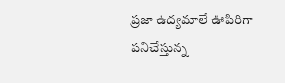ప్రజా ఉద్యమాలే ఊపిరిగా పనిచేస్తున్న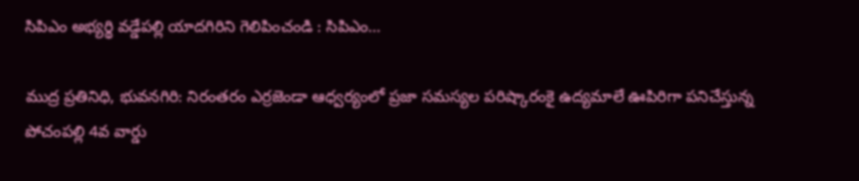సిపిఎం అభ్యర్థి వడ్డేపల్లి యాదగిరిని గెలిపించండి : సిపిఎం…

ముద్ర ప్రతినిధి, భువనగిరి: నిరంతరం ఎర్రజెండా ఆధ్వర్యంలో ప్రజా సమస్యల పరిష్కారంకై ఉద్యమాలే ఊపిరిగా పనిచేస్తున్న పోచంపల్లి 4వ వార్డు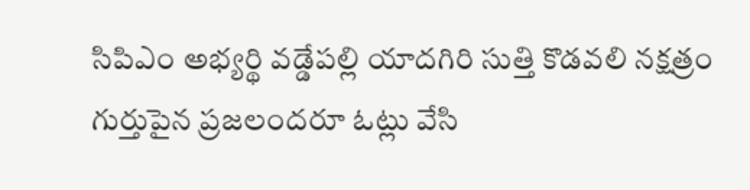సిపిఎం అభ్యర్థి వడ్డేపల్లి యాదగిరి సుత్తి కొడవలి నక్షత్రం గుర్తుపైన ప్రజలందరూ ఓట్లు వేసి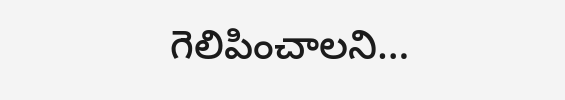గెలిపించాలని…